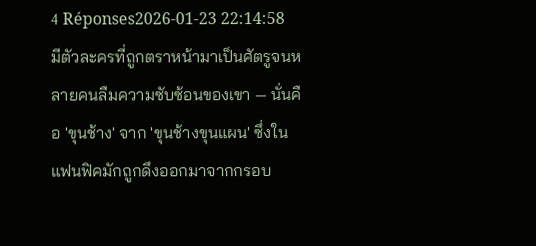4 Réponses2026-01-23 22:14:58
มีตัวละครที่ถูกตราหน้ามาเป็นศัตรูจนหลายคนลืมความซับซ้อนของเขา — นั่นคือ 'ขุนช้าง' จาก 'ขุนช้างขุนแผน' ซึ่งในแฟนฟิคมักถูกดึงออกมาจากกรอบ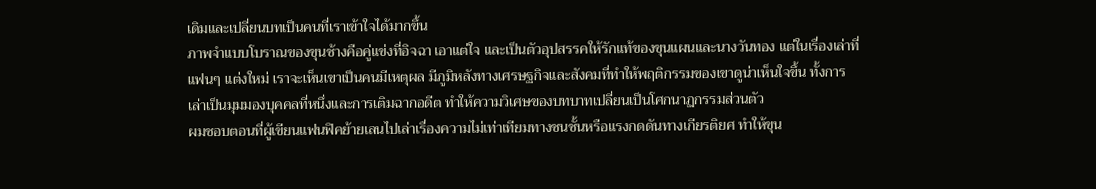เดิมและเปลี่ยนบทเป็นคนที่เราเข้าใจได้มากขึ้น
ภาพจำแบบโบราณของขุนช้างคือคู่แข่งที่อิจฉา เอาแต่ใจ และเป็นตัวอุปสรรคให้รักแท้ของขุนแผนและนางวันทอง แต่ในเรื่องเล่าที่แฟนๆ แต่งใหม่ เราจะเห็นเขาเป็นคนมีเหตุผล มีภูมิหลังทางเศรษฐกิจและสังคมที่ทำให้พฤติกรรมของเขาดูน่าเห็นใจขึ้น ทั้งการเล่าเป็นมุมมองบุคคลที่หนึ่งและการเติมฉากอดีต ทำให้ความวิเศษของบทบาทเปลี่ยนเป็นโศกนาฏกรรมส่วนตัว
ผมชอบตอนที่ผู้เขียนแฟนฟิคย้ายเลนไปเล่าเรื่องความไม่เท่าเทียมทางชนชั้นหรือแรงกดดันทางเกียรติยศ ทำให้ขุน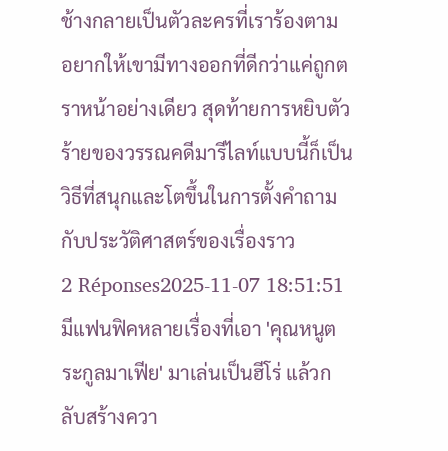ช้างกลายเป็นตัวละครที่เราร้องตาม อยากให้เขามีทางออกที่ดีกว่าแค่ถูกตราหน้าอย่างเดียว สุดท้ายการหยิบตัวร้ายของวรรณคดีมารีไลท์แบบนี้ก็เป็นวิธีที่สนุกและโตขึ้นในการตั้งคำถามกับประวัติศาสตร์ของเรื่องราว
2 Réponses2025-11-07 18:51:51
มีแฟนฟิคหลายเรื่องที่เอา 'คุณหนูตระกูลมาเฟีย' มาเล่นเป็นฮีโร่ แล้วกลับสร้างควา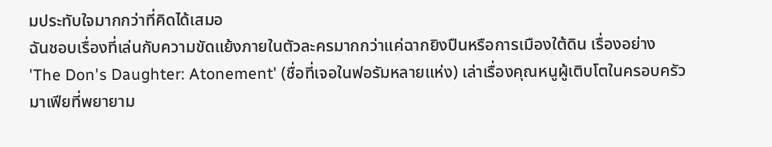มประทับใจมากกว่าที่คิดได้เสมอ
ฉันชอบเรื่องที่เล่นกับความขัดแย้งภายในตัวละครมากกว่าแค่ฉากยิงปืนหรือการเมืองใต้ดิน เรื่องอย่าง 'The Don's Daughter: Atonement' (ชื่อที่เจอในฟอรัมหลายแห่ง) เล่าเรื่องคุณหนูผู้เติบโตในครอบครัวมาเฟียที่พยายาม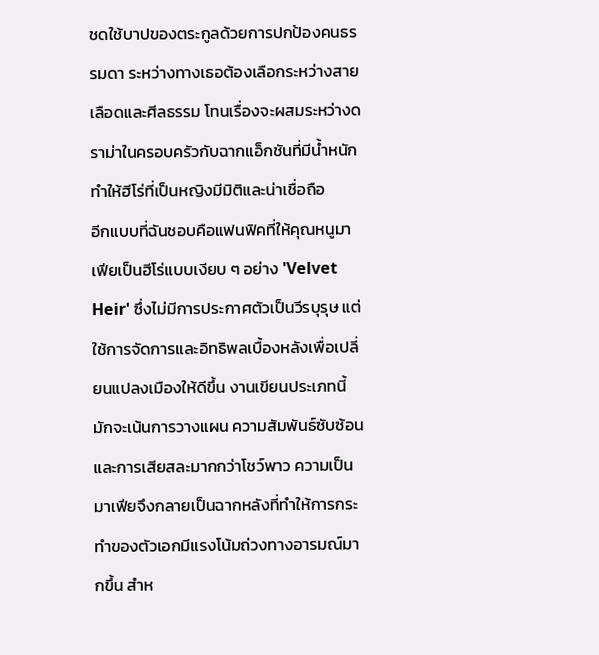ชดใช้บาปของตระกูลด้วยการปกป้องคนธรรมดา ระหว่างทางเธอต้องเลือกระหว่างสายเลือดและศีลธรรม โทนเรื่องจะผสมระหว่างดราม่าในครอบครัวกับฉากแอ็กชันที่มีน้ำหนัก ทำให้ฮีโร่ที่เป็นหญิงมีมิติและน่าเชื่อถือ
อีกแบบที่ฉันชอบคือแฟนฟิคที่ให้คุณหนูมาเฟียเป็นฮีโร่แบบเงียบ ๆ อย่าง 'Velvet Heir' ซึ่งไม่มีการประกาศตัวเป็นวีรบุรุษ แต่ใช้การจัดการและอิทธิพลเบื้องหลังเพื่อเปลี่ยนแปลงเมืองให้ดีขึ้น งานเขียนประเภทนี้มักจะเน้นการวางแผน ความสัมพันธ์ซับซ้อน และการเสียสละมากกว่าโชว์พาว ความเป็นมาเฟียจึงกลายเป็นฉากหลังที่ทำให้การกระทำของตัวเอกมีแรงโน้มถ่วงทางอารมณ์มากขึ้น สำห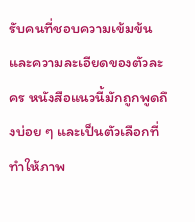รับคนที่ชอบความเข้มข้นและความละเอียดของตัวละคร หนังสือแนวนี้มักถูกพูดถึงบ่อย ๆ และเป็นตัวเลือกที่ทำให้ภาพ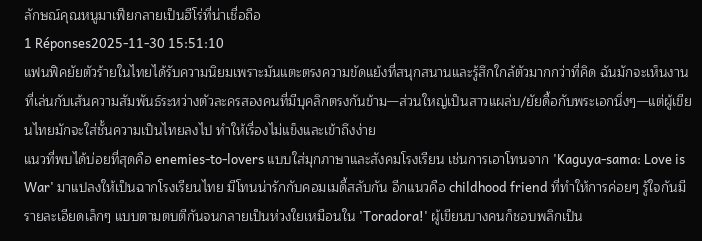ลักษณ์คุณหนูมาเฟียกลายเป็นฮีโร่ที่น่าเชื่อถือ
1 Réponses2025-11-30 15:51:10
แฟนฟิคยัยตัวร้ายในไทยได้รับความนิยมเพราะมันแตะตรงความขัดแย้งที่สนุกสนานและรู้สึกใกล้ตัวมากกว่าที่คิด ฉันมักจะเห็นงานที่เล่นกับเส้นความสัมพันธ์ระหว่างตัวละครสองคนที่มีบุคลิกตรงกันข้าม—ส่วนใหญ่เป็นสาวแผล่บ/ยัยดื้อกับพระเอกนิ่งๆ—แต่ผู้เขียนไทยมักจะใส่ชั้นความเป็นไทยลงไป ทำให้เรื่องไม่แข็งและเข้าถึงง่าย
แนวที่พบได้บ่อยที่สุดคือ enemies-to-lovers แบบใส่มุกภาษาและสังคมโรงเรียน เช่นการเอาโทนจาก 'Kaguya-sama: Love is War' มาแปลงให้เป็นฉากโรงเรียนไทย มีโทนน่ารักกับคอมเมดี้สลับกัน อีกแนวคือ childhood friend ที่ทำให้การค่อยๆ รู้ใจกันมีรายละเอียดเล็กๆ แบบตามตบตีกันจนกลายเป็นห่วงใยเหมือนใน 'Toradora!' ผู้เขียนบางคนก็ชอบพลิกเป็น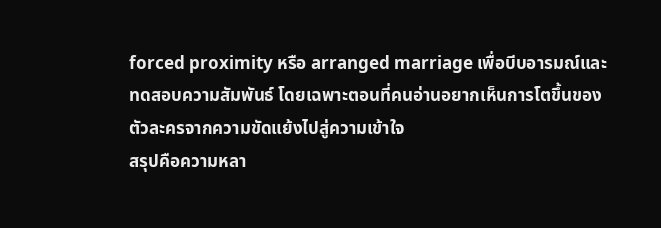forced proximity หรือ arranged marriage เพื่อบีบอารมณ์และทดสอบความสัมพันธ์ โดยเฉพาะตอนที่คนอ่านอยากเห็นการโตขึ้นของตัวละครจากความขัดแย้งไปสู่ความเข้าใจ
สรุปคือความหลา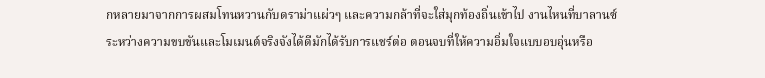กหลายมาจากการผสมโทนหวานกับดราม่าแผ่วๆ และความกล้าที่จะใส่มุกท้องถิ่นเข้าไป งานไหนที่บาลานซ์ระหว่างความขบขันและโมเมนต์จริงจังได้ดีมักได้รับการแชร์ต่อ ตอนจบที่ให้ความอิ่มใจแบบอบอุ่นหรือ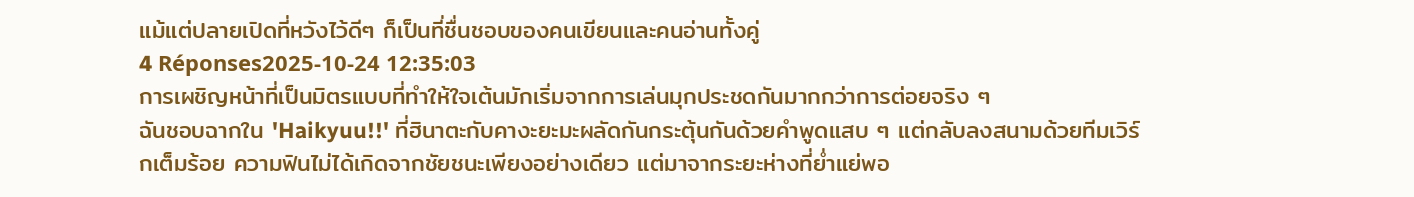แม้แต่ปลายเปิดที่หวังไว้ดีๆ ก็เป็นที่ชื่นชอบของคนเขียนและคนอ่านทั้งคู่
4 Réponses2025-10-24 12:35:03
การเผชิญหน้าที่เป็นมิตรแบบที่ทำให้ใจเต้นมักเริ่มจากการเล่นมุกประชดกันมากกว่าการต่อยจริง ๆ
ฉันชอบฉากใน 'Haikyuu!!' ที่ฮินาตะกับคางะยะมะผลัดกันกระตุ้นกันด้วยคำพูดแสบ ๆ แต่กลับลงสนามด้วยทีมเวิร์กเต็มร้อย ความฟินไม่ได้เกิดจากชัยชนะเพียงอย่างเดียว แต่มาจากระยะห่างที่ย่ำแย่พอ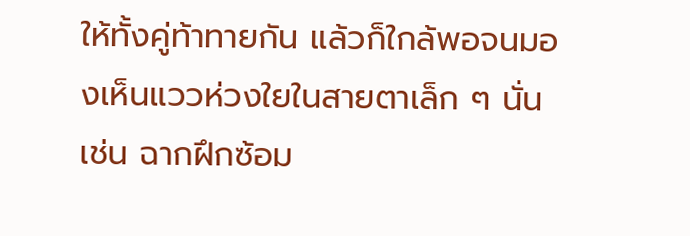ให้ทั้งคู่ท้าทายกัน แล้วก็ใกล้พอจนมองเห็นแววห่วงใยในสายตาเล็ก ๆ นั่น เช่น ฉากฝึกซ้อม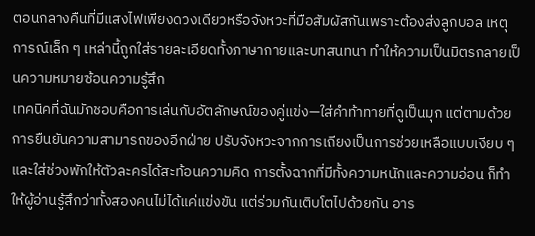ตอนกลางคืนที่มีแสงไฟเพียงดวงเดียวหรือจังหวะที่มือสัมผัสกันเพราะต้องส่งลูกบอล เหตุการณ์เล็ก ๆ เหล่านี้ถูกใส่รายละเอียดทั้งภาษากายและบทสนทนา ทำให้ความเป็นมิตรกลายเป็นความหมายซ้อนความรู้สึก
เทคนิคที่ฉันมักชอบคือการเล่นกับอัตลักษณ์ของคู่แข่ง—ใส่คำท้าทายที่ดูเป็นมุก แต่ตามด้วยการยืนยันความสามารถของอีกฝ่าย ปรับจังหวะจากการเถียงเป็นการช่วยเหลือแบบเงียบ ๆ และใส่ช่วงพักให้ตัวละครได้สะท้อนความคิด การตั้งฉากที่มีทั้งความหนักและความอ่อน ก็ทำให้ผู้อ่านรู้สึกว่าทั้งสองคนไม่ได้แค่แข่งขัน แต่ร่วมกันเติบโตไปด้วยกัน อาร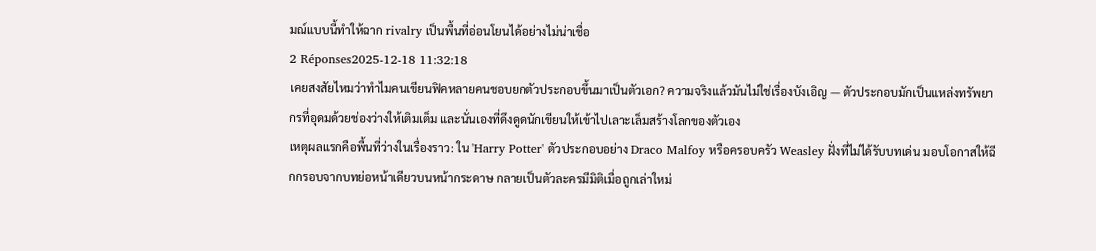มณ์แบบนี้ทำให้ฉาก rivalry เป็นพื้นที่อ่อนโยนได้อย่างไม่น่าเชื่อ
2 Réponses2025-12-18 11:32:18
เคยสงสัยไหมว่าทำไมคนเขียนฟิคหลายคนชอบยกตัวประกอบขึ้นมาเป็นตัวเอก? ความจริงแล้วมันไม่ใช่เรื่องบังเอิญ — ตัวประกอบมักเป็นแหล่งทรัพยากรที่อุดมด้วยช่องว่างให้เติมเต็ม และนั่นเองที่ดึงดูดนักเขียนให้เข้าไปเลาะเล็มสร้างโลกของตัวเอง
เหตุผลแรกคือพื้นที่ว่างในเรื่องราว: ใน 'Harry Potter' ตัวประกอบอย่าง Draco Malfoy หรือครอบครัว Weasley ฝั่งที่ไม่ได้รับบทเด่น มอบโอกาสให้ฉีกกรอบจากบทย่อหน้าเดียวบนหน้ากระดาษ กลายเป็นตัวละครมีมิติเมื่อถูกเล่าใหม่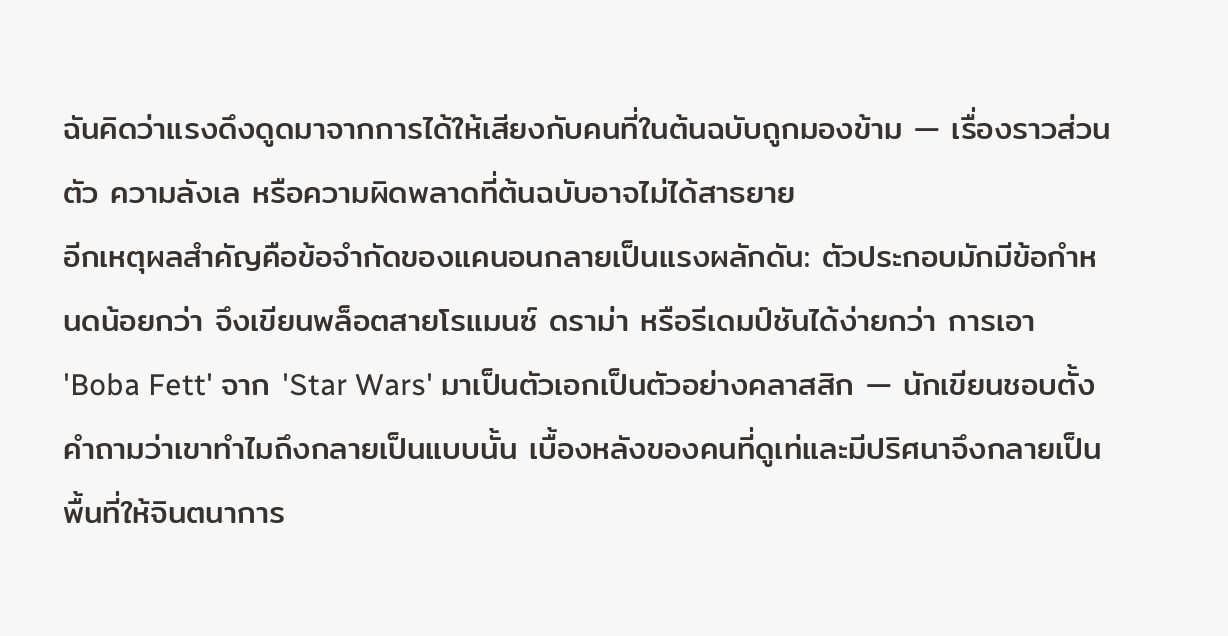ฉันคิดว่าแรงดึงดูดมาจากการได้ให้เสียงกับคนที่ในต้นฉบับถูกมองข้าม — เรื่องราวส่วนตัว ความลังเล หรือความผิดพลาดที่ต้นฉบับอาจไม่ได้สาธยาย
อีกเหตุผลสำคัญคือข้อจำกัดของแคนอนกลายเป็นแรงผลักดัน: ตัวประกอบมักมีข้อกำหนดน้อยกว่า จึงเขียนพล็อตสายโรแมนซ์ ดราม่า หรือรีเดมป์ชันได้ง่ายกว่า การเอา 'Boba Fett' จาก 'Star Wars' มาเป็นตัวเอกเป็นตัวอย่างคลาสสิก — นักเขียนชอบตั้งคำถามว่าเขาทำไมถึงกลายเป็นแบบนั้น เบื้องหลังของคนที่ดูเท่และมีปริศนาจึงกลายเป็นพื้นที่ให้จินตนาการ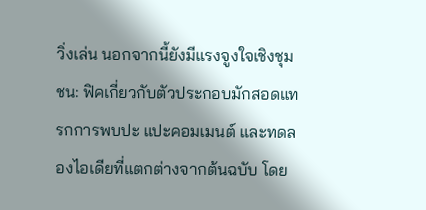วิ่งเล่น นอกจากนี้ยังมีแรงจูงใจเชิงชุมชน: ฟิคเกี่ยวกับตัวประกอบมักสอดแทรกการพบปะ แปะคอมเมนต์ และทดลองไอเดียที่แตกต่างจากต้นฉบับ โดย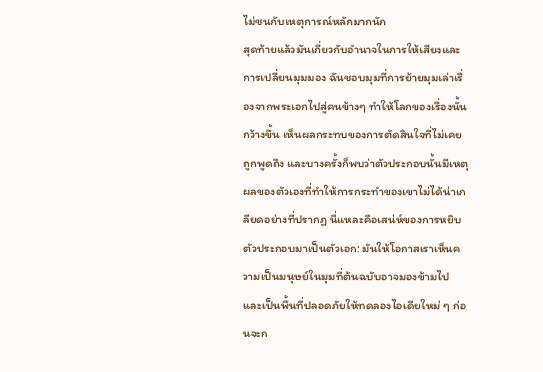ไม่ชนกับเหตุการณ์หลักมากนัก
สุดท้ายแล้วมันเกี่ยวกับอำนาจในการให้เสียงและการเปลี่ยนมุมมอง ฉันชอบมุมที่การย้ายมุมเล่าเรื่องจากพระเอกไปสู่คนข้างๆ ทำให้โลกของเรื่องนั้นกว้างขึ้น เห็นผลกระทบของการตัดสินใจที่ไม่เคยถูกพูดถึง และบางครั้งก็พบว่าตัวประกอบนั้นมีเหตุผลของตัวเองที่ทำให้การกระทำของเขาไม่ได้น่าเกลียดอย่างที่ปรากฏ นี่แหละคือเสน่ห์ของการหยิบตัวประกอบมาเป็นตัวเอก: มันให้โอกาสเราเห็นความเป็นมนุษย์ในมุมที่ต้นฉบับอาจมองข้ามไป และเป็นพื้นที่ปลอดภัยให้ทดลองไอเดียใหม่ ๆ ก่อนจะก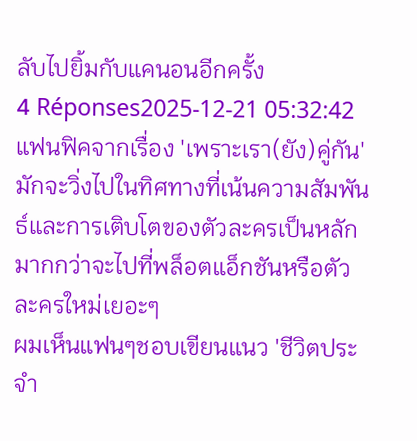ลับไปยิ้มกับแคนอนอีกครั้ง
4 Réponses2025-12-21 05:32:42
แฟนฟิคจากเรื่อง 'เพราะเรา(ยัง)คู่กัน' มักจะวิ่งไปในทิศทางที่เน้นความสัมพันธ์และการเติบโตของตัวละครเป็นหลัก มากกว่าจะไปที่พล็อตแอ็กชันหรือตัวละครใหม่เยอะๆ
ผมเห็นแฟนๆชอบเขียนแนว 'ชีวิตประจำ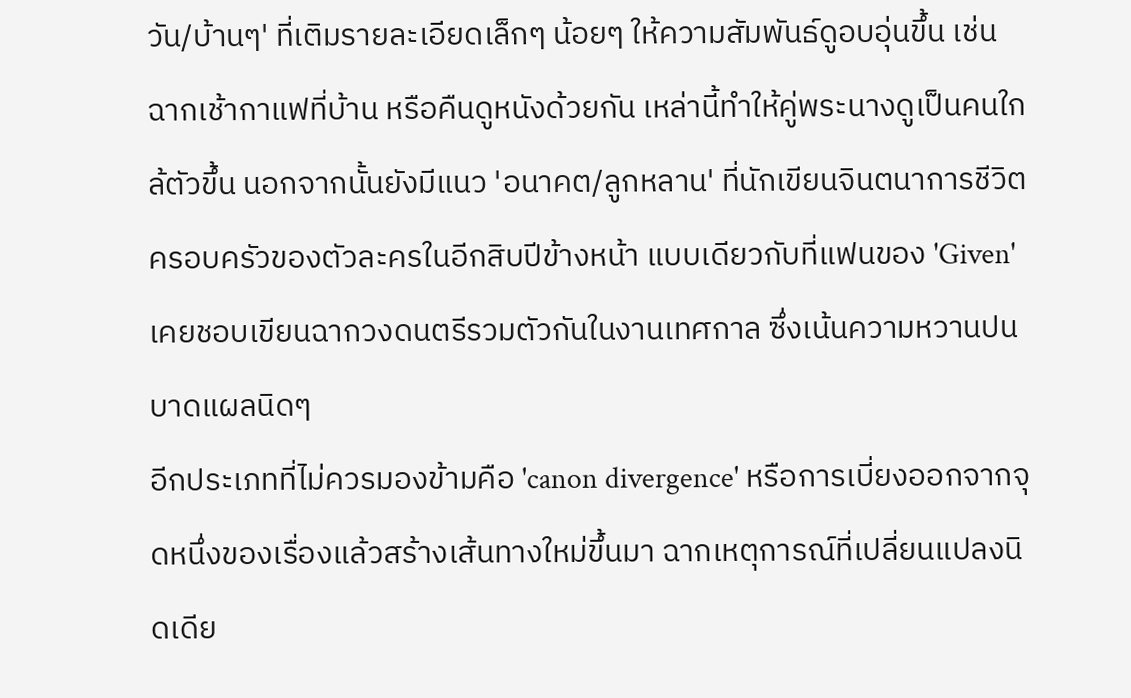วัน/บ้านๆ' ที่เติมรายละเอียดเล็กๆ น้อยๆ ให้ความสัมพันธ์ดูอบอุ่นขึ้น เช่น ฉากเช้ากาแฟที่บ้าน หรือคืนดูหนังด้วยกัน เหล่านี้ทำให้คู่พระนางดูเป็นคนใกล้ตัวขึ้น นอกจากนั้นยังมีแนว 'อนาคต/ลูกหลาน' ที่นักเขียนจินตนาการชีวิตครอบครัวของตัวละครในอีกสิบปีข้างหน้า แบบเดียวกับที่แฟนของ 'Given' เคยชอบเขียนฉากวงดนตรีรวมตัวกันในงานเทศกาล ซึ่งเน้นความหวานปนบาดแผลนิดๆ
อีกประเภทที่ไม่ควรมองข้ามคือ 'canon divergence' หรือการเบี่ยงออกจากจุดหนึ่งของเรื่องแล้วสร้างเส้นทางใหม่ขึ้นมา ฉากเหตุการณ์ที่เปลี่ยนแปลงนิดเดีย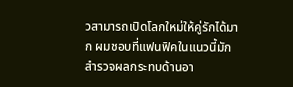วสามารถเปิดโลกใหม่ให้คู่รักได้มาก ผมชอบที่แฟนฟิคในแนวนี้มักสำรวจผลกระทบด้านอา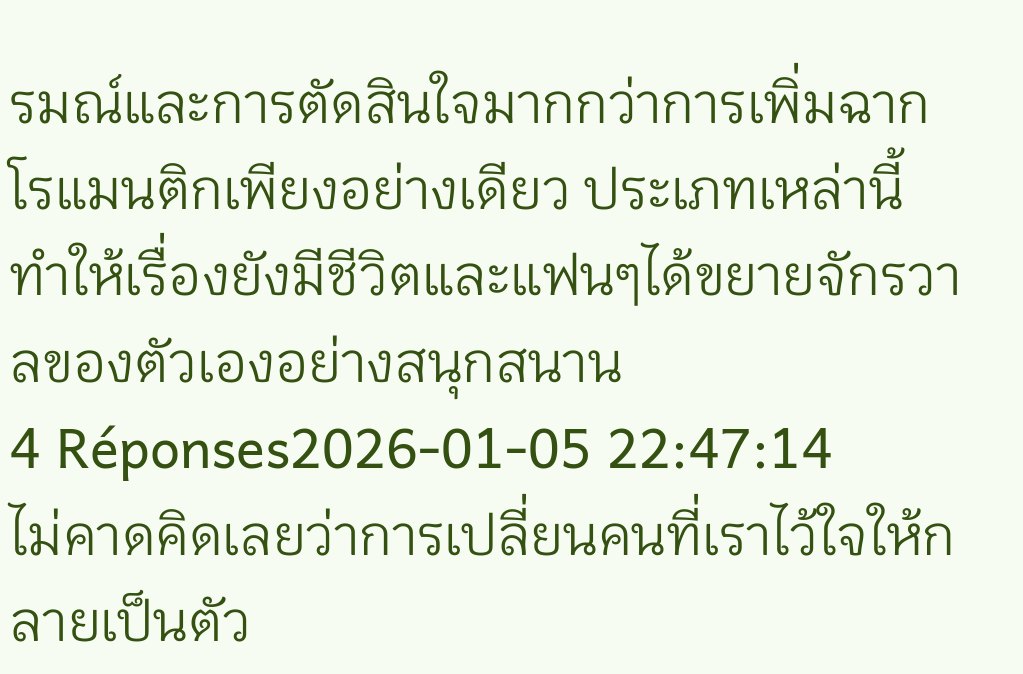รมณ์และการตัดสินใจมากกว่าการเพิ่มฉากโรแมนติกเพียงอย่างเดียว ประเภทเหล่านี้ทำให้เรื่องยังมีชีวิตและแฟนๆได้ขยายจักรวาลของตัวเองอย่างสนุกสนาน
4 Réponses2026-01-05 22:47:14
ไม่คาดคิดเลยว่าการเปลี่ยนคนที่เราไว้ใจให้กลายเป็นตัว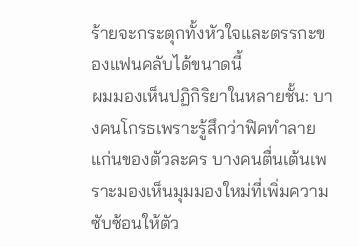ร้ายจะกระตุกทั้งหัวใจและตรรกะของแฟนคลับได้ขนาดนี้
ผมมองเห็นปฏิกิริยาในหลายชั้น: บางคนโกรธเพราะรู้สึกว่าฟิคทำลายแก่นของตัวละคร บางคนตื่นเต้นเพราะมองเห็นมุมมองใหม่ที่เพิ่มความซับซ้อนให้ตัว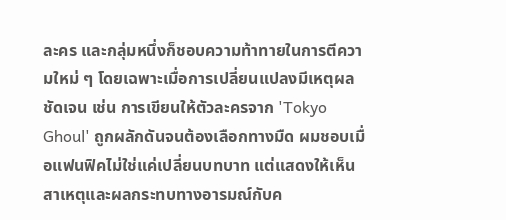ละคร และกลุ่มหนึ่งก็ชอบความท้าทายในการตีความใหม่ ๆ โดยเฉพาะเมื่อการเปลี่ยนแปลงมีเหตุผลชัดเจน เช่น การเขียนให้ตัวละครจาก 'Tokyo Ghoul' ถูกผลักดันจนต้องเลือกทางมืด ผมชอบเมื่อแฟนฟิคไม่ใช่แค่เปลี่ยนบทบาท แต่แสดงให้เห็นสาเหตุและผลกระทบทางอารมณ์กับค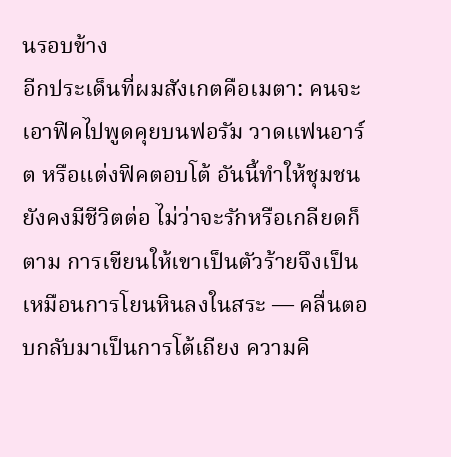นรอบข้าง
อีกประเด็นที่ผมสังเกตคือเมตา: คนจะเอาฟิคไปพูดคุยบนฟอรัม วาดแฟนอาร์ต หรือแต่งฟิคตอบโต้ อันนี้ทำให้ชุมชนยังคงมีชีวิตต่อ ไม่ว่าจะรักหรือเกลียดก็ตาม การเขียนให้เขาเป็นตัวร้ายจึงเป็นเหมือนการโยนหินลงในสระ — คลื่นตอบกลับมาเป็นการโต้เถียง ความคิ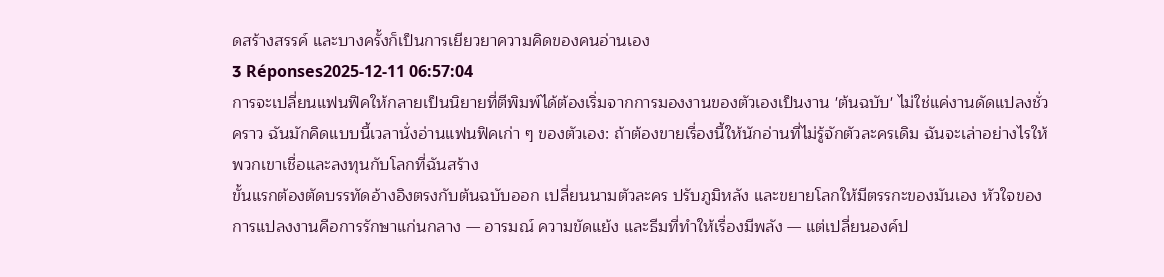ดสร้างสรรค์ และบางครั้งก็เป็นการเยียวยาความคิดของคนอ่านเอง
3 Réponses2025-12-11 06:57:04
การจะเปลี่ยนแฟนฟิคให้กลายเป็นนิยายที่ตีพิมพ์ได้ต้องเริ่มจากการมองงานของตัวเองเป็นงาน 'ต้นฉบับ' ไม่ใช่แค่งานดัดแปลงชั่วคราว ฉันมักคิดแบบนี้เวลานั่งอ่านแฟนฟิคเก่า ๆ ของตัวเอง: ถ้าต้องขายเรื่องนี้ให้นักอ่านที่ไม่รู้จักตัวละครเดิม ฉันจะเล่าอย่างไรให้พวกเขาเชื่อและลงทุนกับโลกที่ฉันสร้าง
ขั้นแรกต้องตัดบรรทัดอ้างอิงตรงกับต้นฉบับออก เปลี่ยนนามตัวละคร ปรับภูมิหลัง และขยายโลกให้มีตรรกะของมันเอง หัวใจของการแปลงงานคือการรักษาแก่นกลาง — อารมณ์ ความขัดแย้ง และธีมที่ทำให้เรื่องมีพลัง — แต่เปลี่ยนองค์ป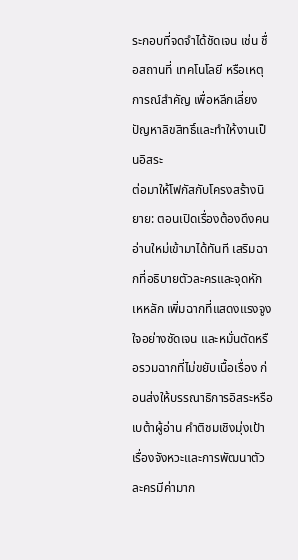ระกอบที่จดจำได้ชัดเจน เช่น ชื่อสถานที่ เทคโนโลยี หรือเหตุการณ์สำคัญ เพื่อหลีกเลี่ยงปัญหาลิขสิทธิ์และทำให้งานเป็นอิสระ
ต่อมาให้โฟกัสกับโครงสร้างนิยาย: ตอนเปิดเรื่องต้องดึงคนอ่านใหม่เข้ามาได้ทันที เสริมฉากที่อธิบายตัวละครและจุดหักเหหลัก เพิ่มฉากที่แสดงแรงจูงใจอย่างชัดเจน และหมั่นตัดหรือรวมฉากที่ไม่ขยับเนื้อเรื่อง ก่อนส่งให้บรรณาธิการอิสระหรือเบต้าผู้อ่าน คำติชมเชิงมุ่งเป้าเรื่องจังหวะและการพัฒนาตัวละครมีค่ามาก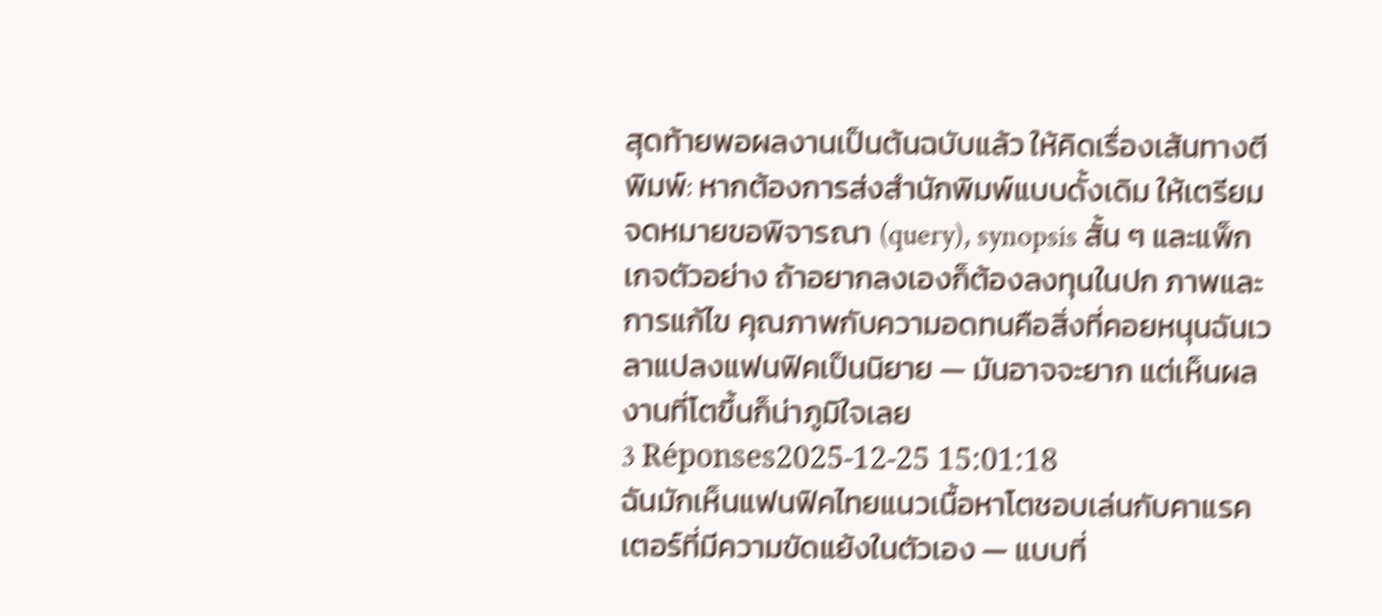สุดท้ายพอผลงานเป็นต้นฉบับแล้ว ให้คิดเรื่องเส้นทางตีพิมพ์: หากต้องการส่งสำนักพิมพ์แบบดั้งเดิม ให้เตรียมจดหมายขอพิจารณา (query), synopsis สั้น ๆ และแพ็กเกจตัวอย่าง ถ้าอยากลงเองก็ต้องลงทุนในปก ภาพและการแก้ไข คุณภาพกับความอดทนคือสิ่งที่คอยหนุนฉันเวลาแปลงแฟนฟิคเป็นนิยาย — มันอาจจะยาก แต่เห็นผลงานที่โตขึ้นก็น่าภูมิใจเลย
3 Réponses2025-12-25 15:01:18
ฉันมักเห็นแฟนฟิคไทยแนวเนื้อหาโตชอบเล่นกับคาแรคเตอร์ที่มีความขัดแย้งในตัวเอง — แบบที่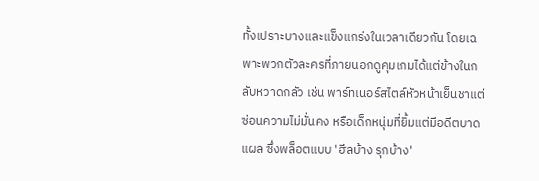ทั้งเปราะบางและแข็งแกร่งในเวลาเดียวกัน โดยเฉพาะพวกตัวละครที่ภายนอกดูคุมเกมได้แต่ข้างในกลับหวาดกลัว เช่น พาร์ทเนอร์สไตล์หัวหน้าเย็นชาแต่ซ่อนความไม่มั่นคง หรือเด็กหนุ่มที่ยิ้มแต่มีอดีตบาดแผล ซึ่งพล็อตแบบ 'ฮีลบ้าง รุกบ้าง'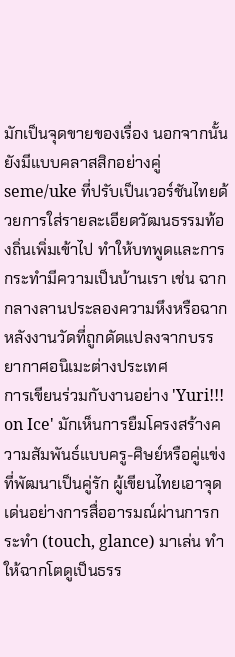มักเป็นจุดขายของเรื่อง นอกจากนั้น ยังมีแบบคลาสสิกอย่างคู่ seme/uke ที่ปรับเป็นเวอร์ชันไทยด้วยการใส่รายละเอียดวัฒนธรรมท้องถิ่นเพิ่มเข้าไป ทำให้บทพูดและการกระทำมีความเป็นบ้านเรา เช่น ฉากกลางลานประลองความหึงหรือฉากหลังงานวัดที่ถูกดัดแปลงจากบรรยากาศอนิเมะต่างประเทศ
การเขียนร่วมกับงานอย่าง 'Yuri!!! on Ice' มักเห็นการยืมโครงสร้างความสัมพันธ์แบบครู-ศิษย์หรือคู่แข่งที่พัฒนาเป็นคู่รัก ผู้เขียนไทยเอาจุดเด่นอย่างการสื่ออารมณ์ผ่านการกระทำ (touch, glance) มาเล่น ทำให้ฉากโตดูเป็นธรร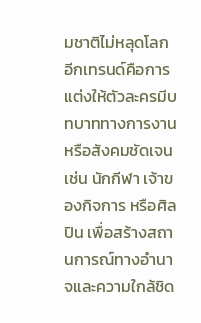มชาติไม่หลุดโลก อีกเทรนด์คือการแต่งให้ตัวละครมีบทบาททางการงานหรือสังคมชัดเจน เช่น นักกีฬา เจ้าของกิจการ หรือศิลปิน เพื่อสร้างสถานการณ์ทางอำนาจและความใกล้ชิด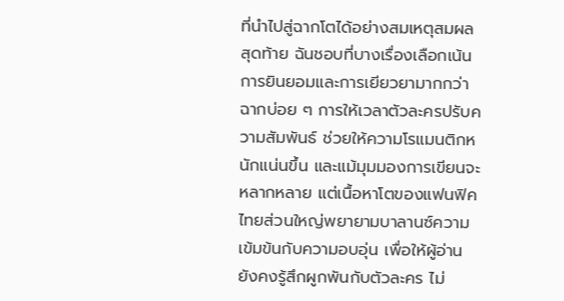ที่นำไปสู่ฉากโตได้อย่างสมเหตุสมผล
สุดท้าย ฉันชอบที่บางเรื่องเลือกเน้นการยินยอมและการเยียวยามากกว่าฉากบ่อย ๆ การให้เวลาตัวละครปรับความสัมพันธ์ ช่วยให้ความโรแมนติกหนักแน่นขึ้น และแม้มุมมองการเขียนจะหลากหลาย แต่เนื้อหาโตของแฟนฟิคไทยส่วนใหญ่พยายามบาลานซ์ความเข้มข้นกับความอบอุ่น เพื่อให้ผู้อ่านยังคงรู้สึกผูกพันกับตัวละคร ไม่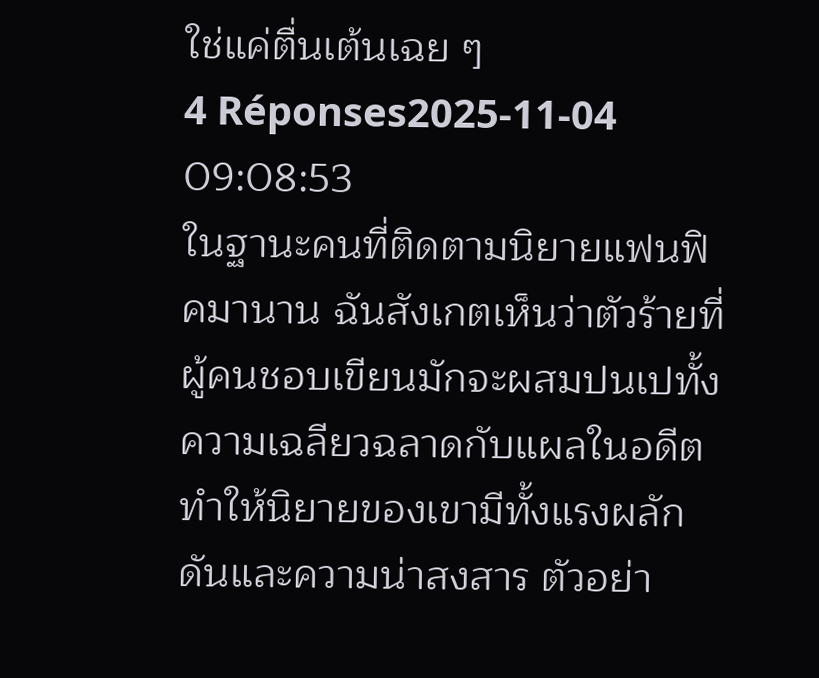ใช่แค่ตื่นเต้นเฉย ๆ
4 Réponses2025-11-04 09:08:53
ในฐานะคนที่ติดตามนิยายแฟนฟิคมานาน ฉันสังเกตเห็นว่าตัวร้ายที่ผู้คนชอบเขียนมักจะผสมปนเปทั้งความเฉลียวฉลาดกับแผลในอดีต ทำให้นิยายของเขามีทั้งแรงผลักดันและความน่าสงสาร ตัวอย่า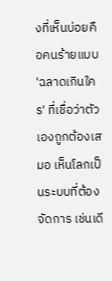งที่เห็นบ่อยคือคนร้ายแบบ 'ฉลาดเกินใคร' ที่เชื่อว่าตัวเองถูกต้องเสมอ เห็นโลกเป็นระบบที่ต้องจัดการ เช่นเดี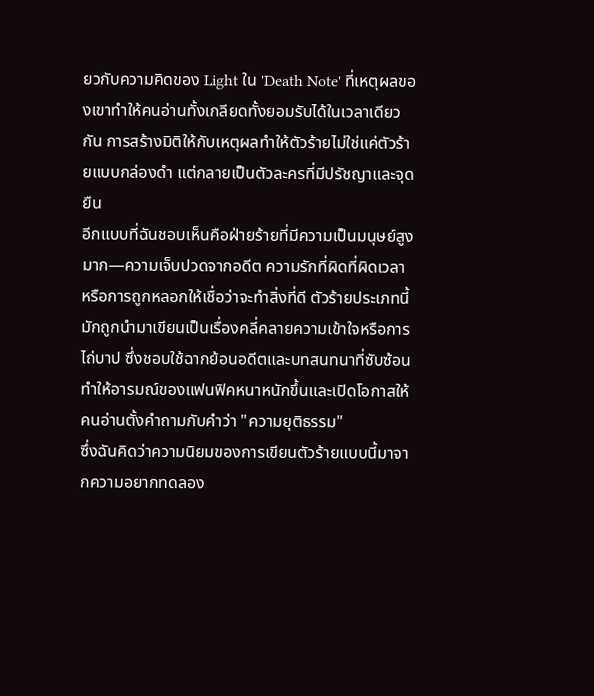ยวกับความคิดของ Light ใน 'Death Note' ที่เหตุผลของเขาทำให้คนอ่านทั้งเกลียดทั้งยอมรับได้ในเวลาเดียวกัน การสร้างมิติให้กับเหตุผลทำให้ตัวร้ายไม่ใช่แค่ตัวร้ายแบบกล่องดำ แต่กลายเป็นตัวละครที่มีปรัชญาและจุดยืน
อีกแบบที่ฉันชอบเห็นคือฝ่ายร้ายที่มีความเป็นมนุษย์สูงมาก—ความเจ็บปวดจากอดีต ความรักที่ผิดที่ผิดเวลา หรือการถูกหลอกให้เชื่อว่าจะทำสิ่งที่ดี ตัวร้ายประเภทนี้มักถูกนำมาเขียนเป็นเรื่องคลี่คลายความเข้าใจหรือการไถ่บาป ซึ่งชอบใช้ฉากย้อนอดีตและบทสนทนาที่ซับซ้อน ทำให้อารมณ์ของแฟนฟิคหนาหนักขึ้นและเปิดโอกาสให้คนอ่านตั้งคำถามกับคำว่า "ความยุติธรรม"
ซึ่งฉันคิดว่าความนิยมของการเขียนตัวร้ายแบบนี้มาจากความอยากทดลอง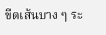ขีดเส้นบาง ๆ ระ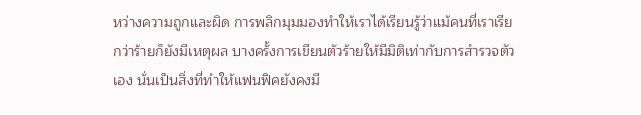หว่างความถูกและผิด การพลิกมุมมองทำให้เราได้เรียนรู้ว่าแม้คนที่เราเรียกว่าร้ายก็ยังมีเหตุผล บางครั้งการเขียนตัวร้ายให้มีมิติเท่ากับการสำรวจตัวเอง นั่นเป็นสิ่งที่ทำให้แฟนฟิคยังคงมี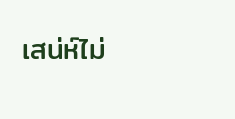เสน่ห์ไม่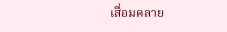เสื่อมคลาย